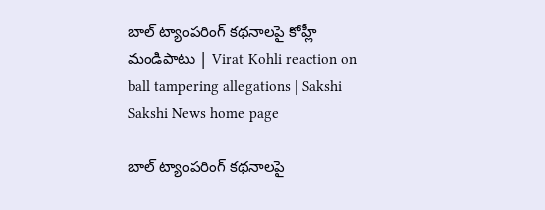బాల్‌ ట్యాంపరింగ్‌ కథనాలపై కోహ్లీ మండిపాటు | Virat Kohli reaction on ball tampering allegations | Sakshi
Sakshi News home page

బాల్‌ ట్యాంపరింగ్‌ కథనాలపై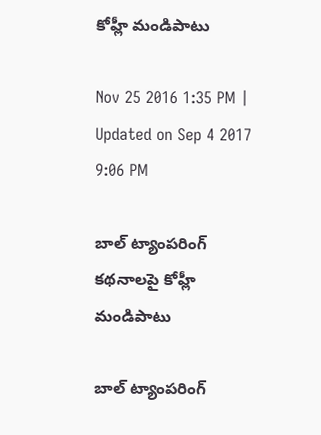కోహ్లీ మండిపాటు

Nov 25 2016 1:35 PM | Updated on Sep 4 2017 9:06 PM

బాల్‌ ట్యాంపరింగ్‌ కథనాలపై కోహ్లీ మండిపాటు

బాల్‌ ట్యాంపరింగ్‌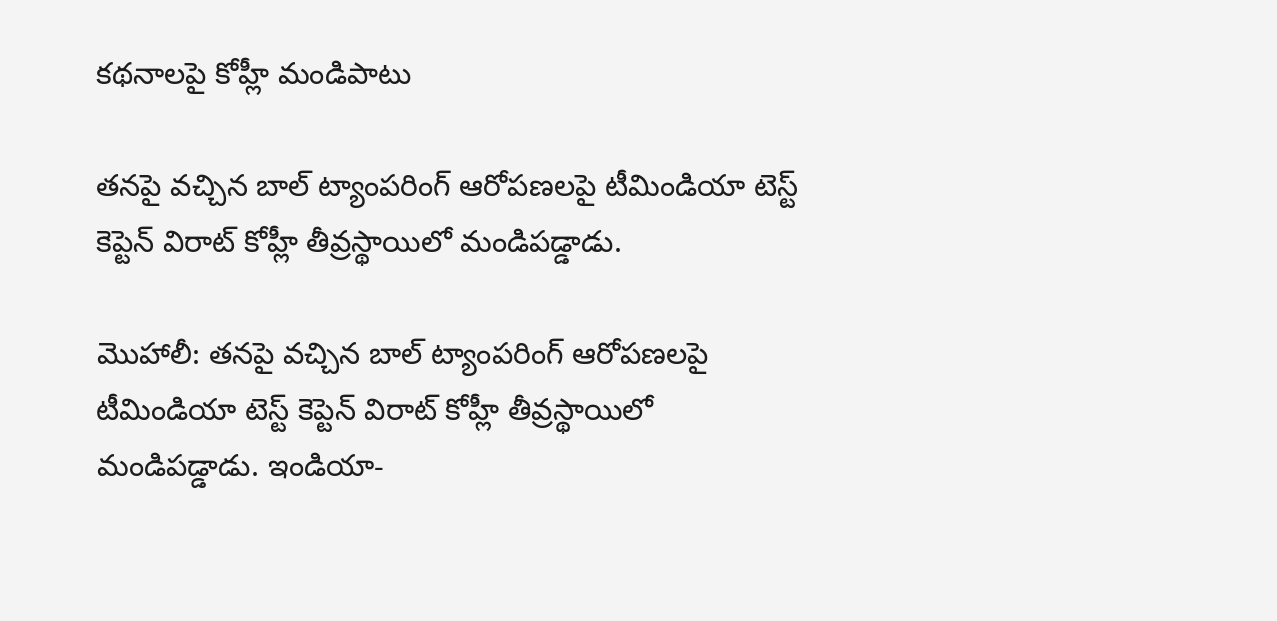కథనాలపై కోహ్లీ మండిపాటు

తనపై వచ్చిన బాల్‌ ట్యాంపరింగ్‌ ఆరోపణలపై టీమిండియా టెస్ట్‌ కెప్టెన్ విరాట్‌ కోహ్లీ తీవ్రస్థాయిలో మండిపడ్డాడు.

మొహాలీ: తనపై వచ్చిన బాల్‌ ట్యాంపరింగ్‌ ఆరోపణలపై టీమిండియా టెస్ట్‌ కెప్టెన్ విరాట్‌ కోహ్లీ తీవ్రస్థాయిలో మండిపడ్డాడు. ఇండియా-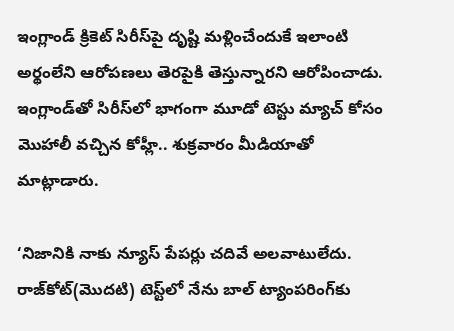ఇంగ్లాండ్‌ క్రికెట్‌ సిరీస్‌పై దృష్టి మళ్లించేందుకే ఇలాంటి అర్థంలేని ఆరోపణలు తెరపైకి తెస్తున్నారని ఆరోపించాడు. ఇంగ్లాండ్‌తో సిరీస్‌లో భాగంగా మూడో టెస్టు మ్యాచ్‌ కోసం మొహాలీ వచ్చిన కోహ్లీ.. శుక్రవారం మీడియాతో మాట్లాడారు.

‘నిజానికి నాకు న్యూస్‌ పేపర్లు చదివే అలవాటులేదు. రాజ్‌కోట్‌(మొదటి) టెస్ట్‌లో నేను బాల్‌ ట్యాంపరింగ్‌కు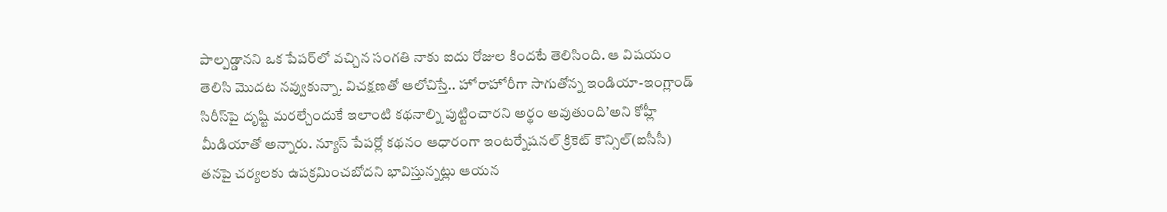పాల్పడ్డానని ఒక పేపర్‌లో వచ్చిన సంగతి నాకు ఐదు రోజుల కిందటే తెలిసింది. ఆ విషయం తెలిసి మొదట నవ్వుకున్నా. విచక్షణతో ఆలోచిస్తే.. హోరాహోరీగా సాగుతోన్న ఇండియా-ఇంగ్లాండ్‌ సిరీస్‌పై దృష్టి మరల్చేందుకే ఇలాంటి కథనాల్ని పుట్టించారని అర్థం అవుతుంది’అని కోహ్లీ మీడియాతో అన్నారు. న్యూస్‌ పేపర్లో కథనం ఆధారంగా ఇంటర్నేషనల్ క్రికెట్‌ కౌన్సిల్‌(ఐసీసీ) తనపై చర్యలకు ఉపక్రమించబోదని భావిస్తున్నట్లు ఆయన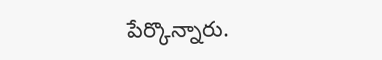పేర్కొన్నారు.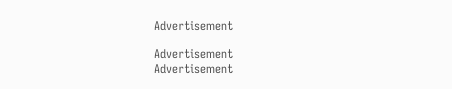Advertisement

Advertisement
Advertisement